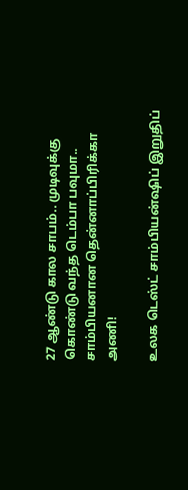27 ஆண்டு கால சாபம்.. முடிவுக்கு கொண்டு வந்த டெம்பா பவுமா.. சாம்பியனான தென்னாப்பிரிக்கா அணி!

உலக டெஸ்ட் சாம்பியன்ஷிப் இறுதிப்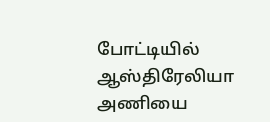போட்டியில் ஆஸ்திரேலியா அணியை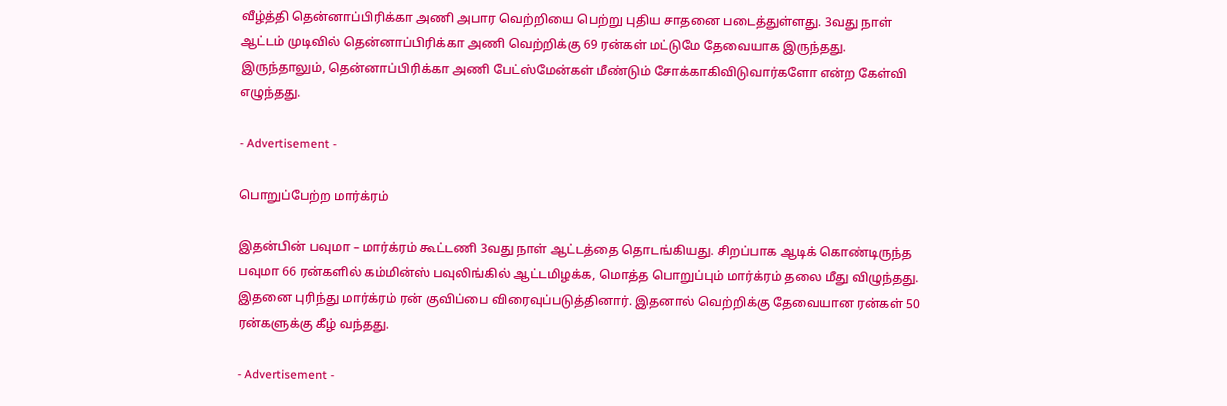வீழ்த்தி தென்னாப்பிரிக்கா அணி அபார வெற்றியை பெற்று புதிய சாதனை படைத்துள்ளது. 3வது நாள் ஆட்டம் முடிவில் தென்னாப்பிரிக்கா அணி வெற்றிக்கு 69 ரன்கள் மட்டுமே தேவையாக இருந்தது. இருந்தாலும், தென்னாப்பிரிக்கா அணி பேட்ஸ்மேன்கள் மீண்டும் சோக்காகிவிடுவார்களோ என்ற கேள்வி எழுந்தது.

- Advertisement -

பொறுப்பேற்ற மார்க்ரம்

இதன்பின் பவுமா – மார்க்ரம் கூட்டணி 3வது நாள் ஆட்டத்தை தொடங்கியது. சிறப்பாக ஆடிக் கொண்டிருந்த பவுமா 66 ரன்களில் கம்மின்ஸ் பவுலிங்கில் ஆட்டமிழக்க, மொத்த பொறுப்பும் மார்க்ரம் தலை மீது விழுந்தது. இதனை புரிந்து மார்க்ரம் ரன் குவிப்பை விரைவுப்படுத்தினார். இதனால் வெற்றிக்கு தேவையான ரன்கள் 50 ரன்களுக்கு கீழ் வந்தது.

- Advertisement -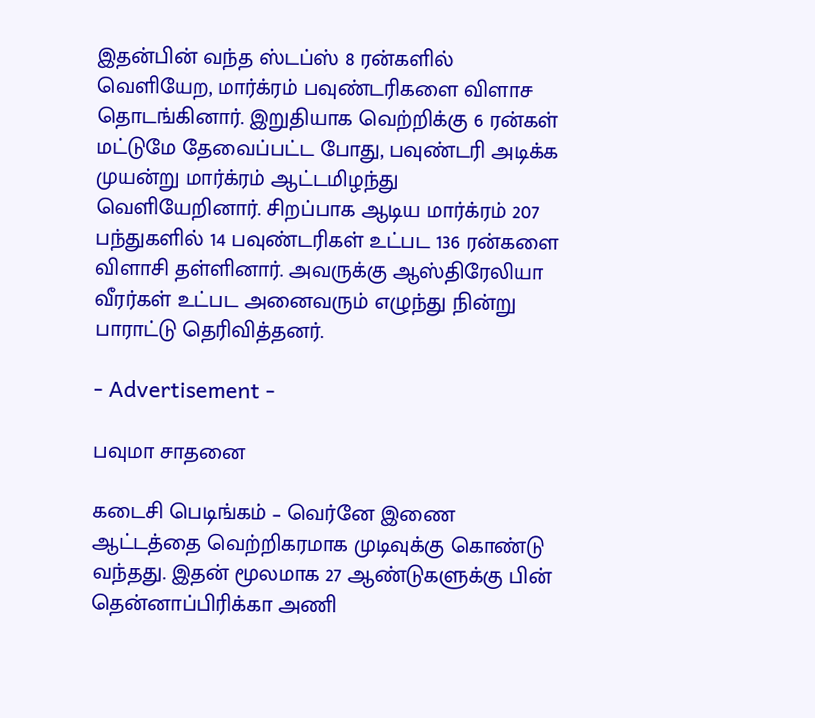இதன்பின் வந்த ஸ்டப்ஸ் 8 ரன்களில் வெளியேற, மார்க்ரம் பவுண்டரிகளை விளாச தொடங்கினார். இறுதியாக வெற்றிக்கு 6 ரன்கள் மட்டுமே தேவைப்பட்ட போது, பவுண்டரி அடிக்க முயன்று மார்க்ரம் ஆட்டமிழந்து வெளியேறினார். சிறப்பாக ஆடிய மார்க்ரம் 207 பந்துகளில் 14 பவுண்டரிகள் உட்பட 136 ரன்களை விளாசி தள்ளினார். அவருக்கு ஆஸ்திரேலியா வீரர்கள் உட்பட அனைவரும் எழுந்து நின்று பாராட்டு தெரிவித்தனர்.

- Advertisement -

பவுமா சாதனை

கடைசி பெடிங்கம் – வெர்னே இணை ஆட்டத்தை வெற்றிகரமாக முடிவுக்கு கொண்டு வந்தது. இதன் மூலமாக 27 ஆண்டுகளுக்கு பின் தென்னாப்பிரிக்கா அணி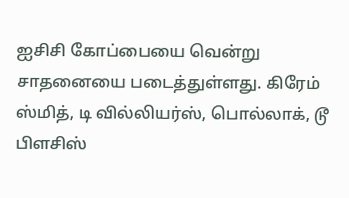ஐசிசி கோப்பையை வென்று சாதனையை படைத்துள்ளது. கிரேம் ஸ்மித், டி வில்லியர்ஸ், பொல்லாக், டூ பிளசிஸ்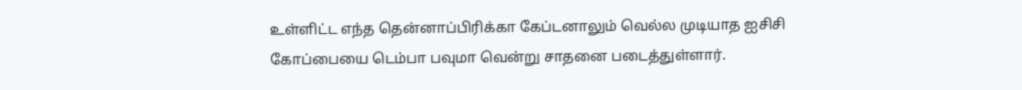உள்ளிட்ட எந்த தென்னாப்பிரிக்கா கேப்டனாலும் வெல்ல முடியாத ஐசிசி கோப்பையை டெம்பா பவுமா வென்று சாதனை படைத்துள்ளார்.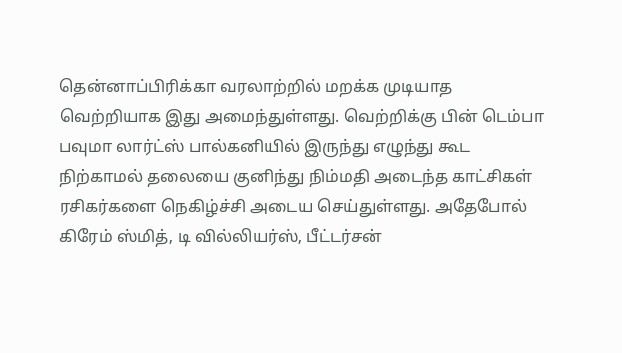தென்னாப்பிரிக்கா வரலாற்றில் மறக்க முடியாத வெற்றியாக இது அமைந்துள்ளது. வெற்றிக்கு பின் டெம்பா பவுமா லார்ட்ஸ் பால்கனியில் இருந்து எழுந்து கூட நிற்காமல் தலையை குனிந்து நிம்மதி அடைந்த காட்சிகள் ரசிகர்களை நெகிழ்ச்சி அடைய செய்துள்ளது. அதேபோல் கிரேம் ஸ்மித், டி வில்லியர்ஸ், பீட்டர்சன்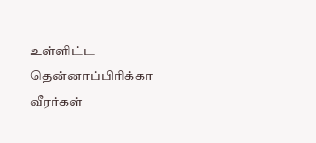உள்ளிட்ட தென்னாப்பிரிக்கா வீரர்கள்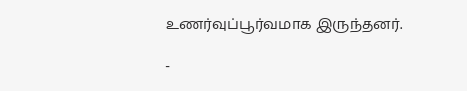உணர்வுப்பூர்வமாக இருந்தனர்.

-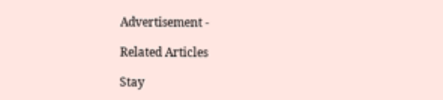Advertisement -

Related Articles

Stay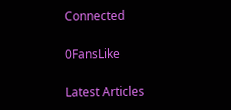Connected

0FansLike

Latest Articles